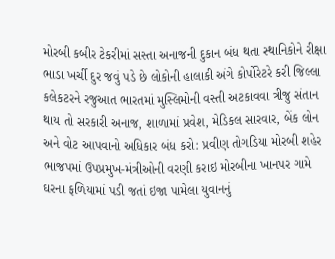મોરબી કબીર ટેકરીમાં સસ્તા અનાજની દુકાન બંધ થતા સ્થાનિકોને રીક્ષા ભાડા ખર્ચી દુર જવું પડે છે લોકોની હાલાકી અંગે કોર્પોરેટરે કરી જિલ્લા કલેકટરને રજુઆત ભારતમાં મુસ્લિમોની વસ્તી અટકાવવા ત્રીજુ સંતાન થાય તો સરકારી અનાજ, શાળામાં પ્રવેશ, મેડિકલ સારવાર, બેંક લોન અને વોટ આપવાનો અધિકાર બંધ કરો: પ્રવીણ તોગડિયા મોરબી શહેર ભાજપમાં ઉપપ્રમુખ-મંત્રીઓની વરણી કરાઇ મોરબીના ખાનપર ગામે ઘરના ફળિયામાં પડી જતાં ઇજા પામેલા યુવાનનું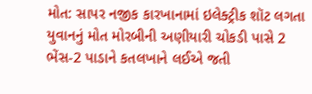મોત: સાપર નજીક કારખાનામાં ઇલેક્ટ્રીક શૉટ લગતા યુવાનનું મોત મોરબીની અણીયારી ચોકડી પાસે 2 ભેંસ-2 પાડાને કતલખાને લઈએ જતી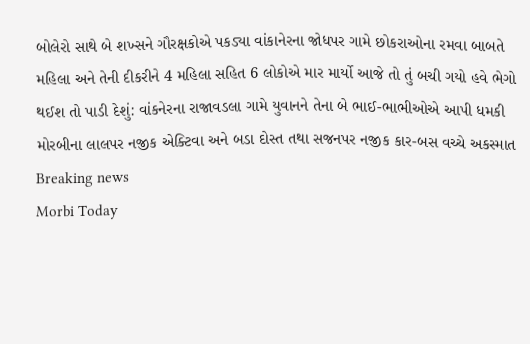બોલેરો સાથે બે શખ્સને ગૌરક્ષકોએ પકડ્યા વાંકાનેરના જોધપર ગામે છોકરાઓના રમવા બાબતે મહિલા અને તેની દીકરીને 4 મહિલા સહિત 6 લોકોએ માર માર્યો આજે તો તું બચી ગયો હવે ભેગો થઈશ તો પાડી દેશું: વાંકનેરના રાજાવડલા ગામે યુવાનને તેના બે ભાઈ-ભાભીઓએ આપી ધમકી મોરબીના લાલપર નજીક એક્ટિવા અને બડા દોસ્ત તથા સજનપર નજીક કાર-બસ વચ્ચે અકસ્માત
Breaking news
Morbi Today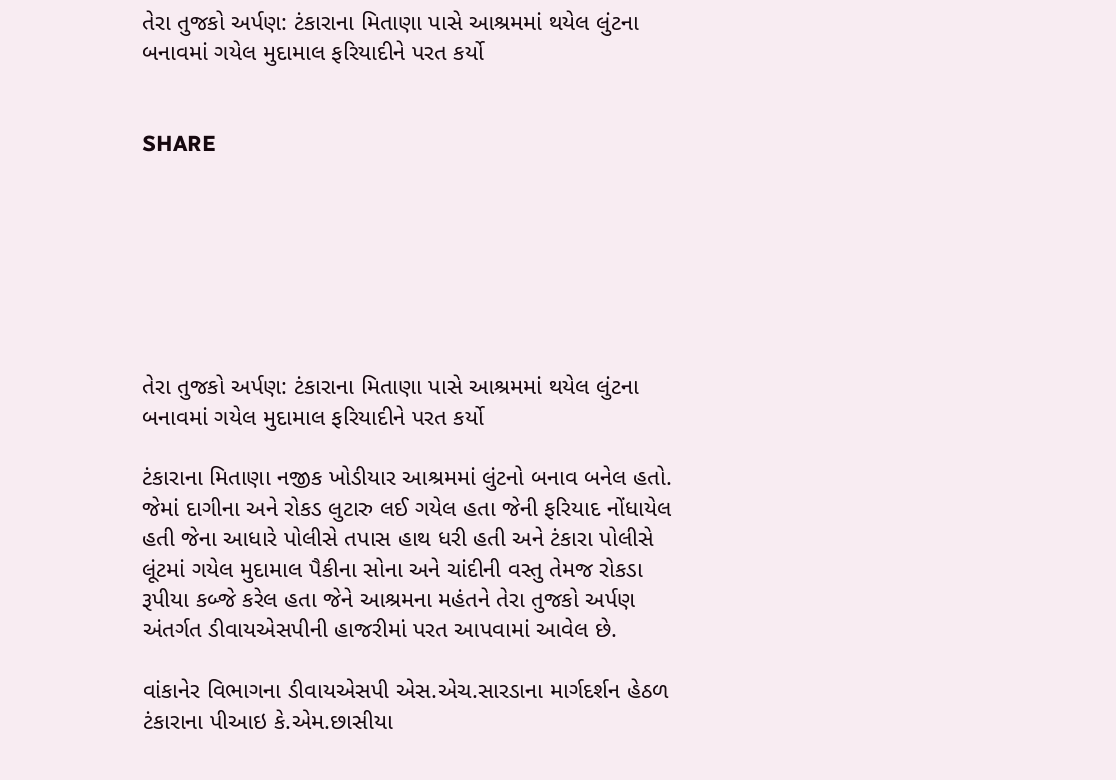તેરા તુજકો અર્પણ: ટંકારાના મિતાણા પાસે આશ્રમમાં થયેલ લુંટના બનાવમાં ગયેલ મુદામાલ ફરિયાદીને પરત કર્યો


SHARE







તેરા તુજકો અર્પણ: ટંકારાના મિતાણા પાસે આશ્રમમાં થયેલ લુંટના બનાવમાં ગયેલ મુદામાલ ફરિયાદીને પરત કર્યો

ટંકારાના મિતાણા નજીક ખોડીયાર આશ્રમમાં લુંટનો બનાવ બનેલ હતો. જેમાં દાગીના અને રોકડ લુટારુ લઈ ગયેલ હતા જેની ફરિયાદ નોંધાયેલ હતી જેના આધારે પોલીસે તપાસ હાથ ધરી હતી અને ટંકારા પોલીસે લૂંટમાં ગયેલ મુદામાલ પૈકીના સોના અને ચાંદીની વસ્તુ તેમજ રોકડા રૂપીયા કબ્જે કરેલ હતા જેને આશ્રમના મહંતને તેરા તુજકો અર્પણ અંતર્ગત ડીવાયએસપીની હાજરીમાં પરત આપવામાં આવેલ છે.

વાંકાનેર વિભાગના ડીવાયએસપી એસ.એચ.સારડાના માર્ગદર્શન હેઠળ ટંકારાના પીઆઇ કે.એમ.છાસીયા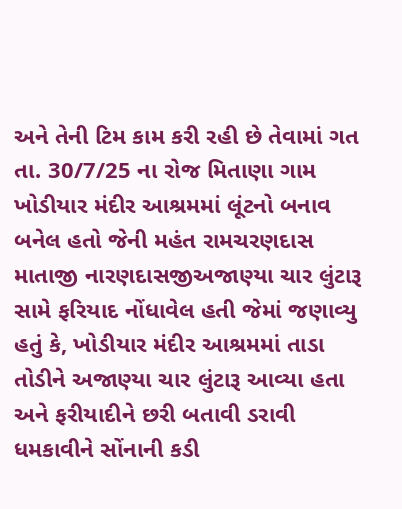અને તેની ટિમ કામ કરી રહી છે તેવામાં ગત તા. 30/7/25 ના રોજ મિતાણા ગામ ખોડીયાર મંદીર આશ્રમમાં લૂંટનો બનાવ બનેલ હતો જેની મહંત રામચરણદાસ માતાજી નારણદાસજીઅજાણ્યા ચાર લુંટારૂ સામે ફરિયાદ નોંધાવેલ હતી જેમાં જણાવ્યુ હતું કે, ખોડીયાર મંદીર આશ્રમમાં તાડા તોડીને અજાણ્યા ચાર લુંટારૂ આવ્યા હતા અને ફરીયાદીને છરી બતાવી ડરાવી ધમકાવીને સોંનાની કડી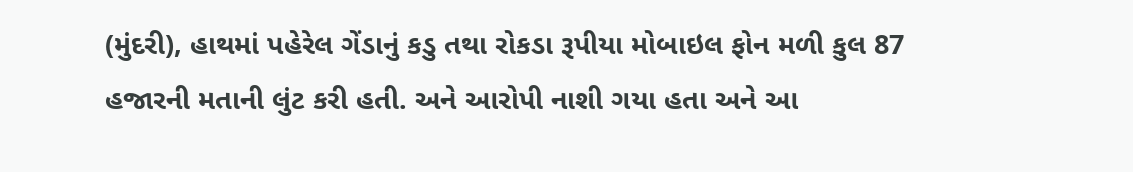(મુંદરી), હાથમાં પહેરેલ ગેંડાનું કડુ તથા રોકડા રૂપીયા મોબાઇલ ફોન મળી કુલ 87 હજારની મતાની લુંટ કરી હતી. અને આરોપી નાશી ગયા હતા અને આ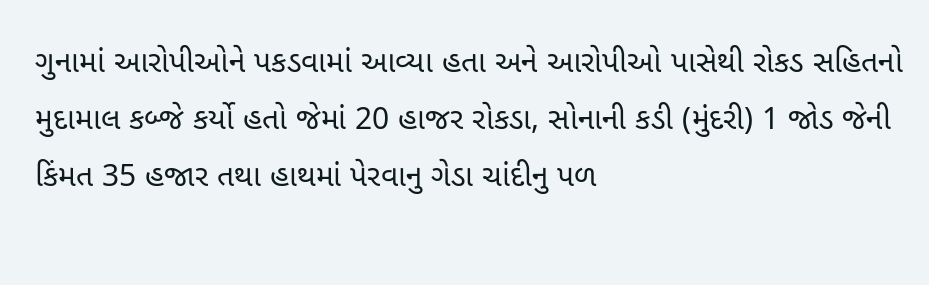ગુનામાં આરોપીઓને પકડવામાં આવ્યા હતા અને આરોપીઓ પાસેથી રોકડ સહિતનો મુદામાલ કબ્જે કર્યો હતો જેમાં 20 હાજર રોકડા, સોનાની કડી (મુંદરી) 1 જોડ જેની કિંમત 35 હજાર તથા હાથમાં પેરવાનુ ગેડા ચાંદીનુ પળ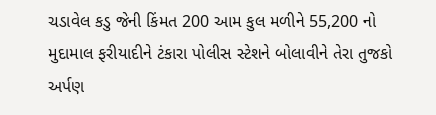ચડાવેલ કડુ જેની કિંમત 200 આમ કુલ મળીને 55,200 નો મુદામાલ ફરીયાદીને ટંકારા પોલીસ સ્ટેશને બોલાવીને તેરા તુજકો અર્પણ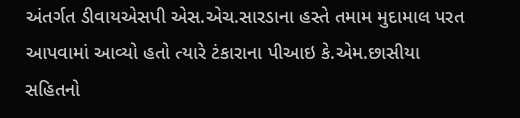અંતર્ગત ડીવાયએસપી એસ.એચ.સારડાના હસ્તે તમામ મુદામાલ પરત આપવામાં આવ્યો હતો ત્યારે ટંકારાના પીઆઇ કે.એમ.છાસીયા સહિતનો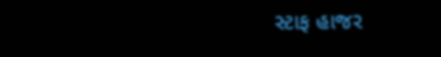સ્ટાફ હાજર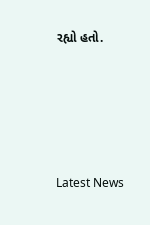રહ્યો હતો.






Latest News